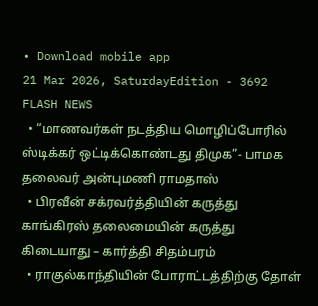• Download mobile app
21 Mar 2026, SaturdayEdition - 3692
FLASH NEWS
  • “மாணவர்கள் நடத்திய மொழிப்போரில் ஸ்டிக்கர் ஒட்டிக்கொண்டது திமுக”- பாமக தலைவர் அன்புமணி ராமதாஸ்
  • பிரவீன் சக்ரவர்த்தியின் கருத்து காங்கிரஸ் தலைமையின் கருத்து கிடையாது – கார்த்தி சிதம்பரம்
  • ராகுல்காந்தியின் போராட்டத்திற்கு தோள்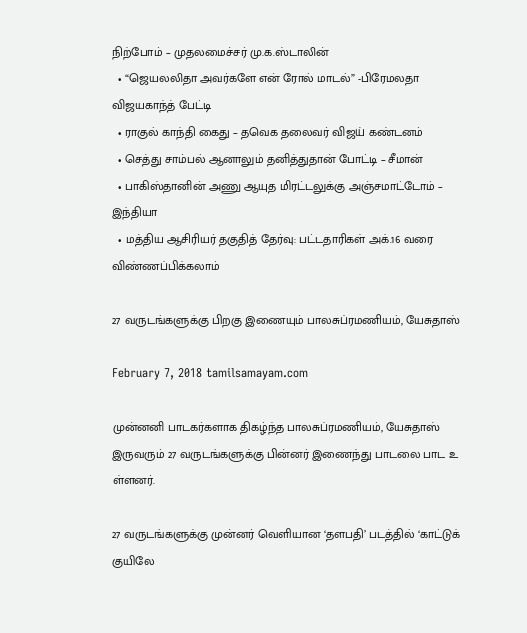நிற்போம் – முதலமைச்சர் மு.க.ஸ்டாலின்
  • “ஜெயலலிதா அவர்களே என் ரோல் மாடல்” -பிரேமலதா விஜயகாந்த் பேட்டி
  • ராகுல் காந்தி கைது – தவெக தலைவர் விஜய் கண்டனம்
  • செத்து சாம்பல் ஆனாலும் தனித்துதான் போட்டி – சீமான்
  • பாகிஸ்தானின் அணு ஆயுத மிரட்டலுக்கு அஞ்சமாட்டோம் – இந்தியா
  • மத்திய ஆசிரியர் தகுதித் தேர்வு: பட்டதாரிகள் அக்.16 வரை விண்ணப்பிக்கலாம்

27 வருடங்களுக்கு பிறகு இணையும் பாலசுப்ரமணியம், யேசுதாஸ்

February 7, 2018 tamilsamayam.com

முன்னனி பாடகர்களாக திகழ்ந்த பாலசுப்ரமணியம், யேசுதாஸ் இருவரும் 27 வருடங்களுக்கு பின்னர் இணைந்து பாடலை பாட உ ள்ளனர்.

27 வருடங்களுக்கு முன்னர் வெளியான ‘தளபதி’ படத்தில் ‘காட்டுக் குயிலே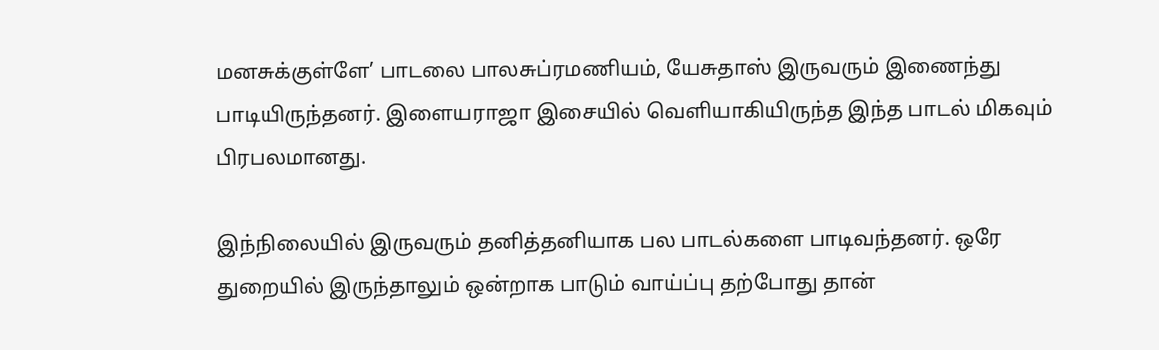மனசுக்குள்ளே’ பாடலை பாலசுப்ரமணியம், யேசுதாஸ் இருவரும் இணைந்து பாடியிருந்தனர். இளையராஜா இசையில் வெளியாகியிருந்த இந்த பாடல் மிகவும் பிரபலமானது.

இந்நிலையில் இருவரும் தனித்தனியாக பல பாடல்களை பாடிவந்தனர். ஒரே துறையில் இருந்தாலும் ஒன்றாக பாடும் வாய்ப்பு தற்போது தான்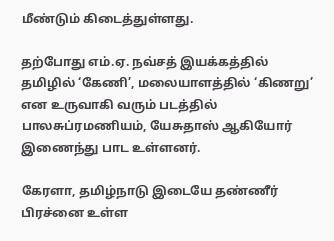மீண்டும் கிடைத்துள்ளது.

தற்போது எம்.ஏ. நவ்சத் இயக்கத்தில் தமிழில் ‘கேணி’, மலையாளத்தில் ‘கிணறு’ என உருவாகி வரும் படத்தில் பாலசுப்ரமணியம், யேசுதாஸ் ஆகியோர் இணைந்து பாட உள்ளனர்.

கேரளா, தமிழ்நாடு இடையே தண்ணீர் பிரச்னை உள்ள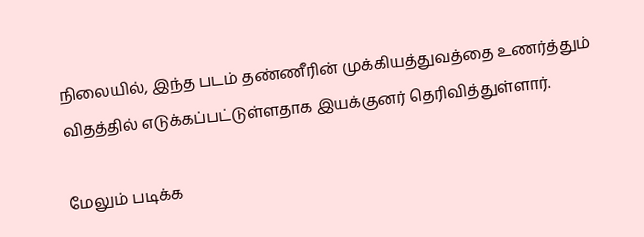நிலையில், இந்த படம் தண்ணீரின் முக்கியத்துவத்தை உணர்த்தும் விதத்தில் எடுக்கப்பட்டுள்ளதாக இயக்குனர் தெரிவித்துள்ளார்.

மேலும் படிக்க